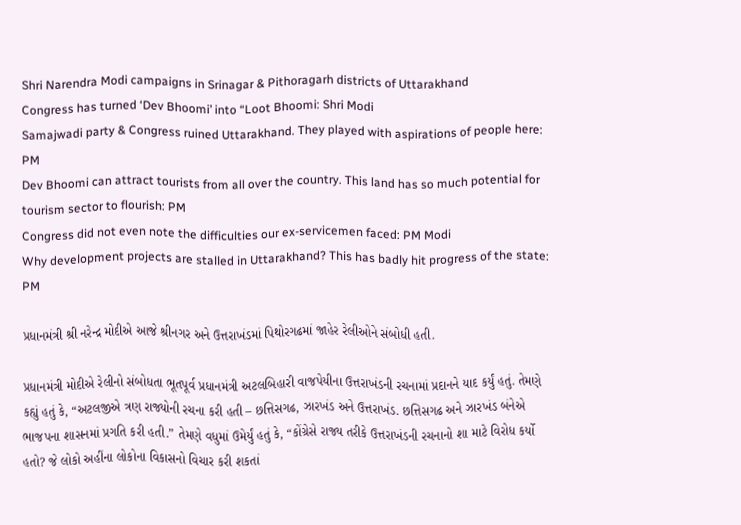Shri Narendra Modi campaigns in Srinagar & Pithoragarh districts of Uttarakhand
Congress has turned ‘Dev Bhoomi’ into “Loot Bhoomi: Shri Modi
Samajwadi party & Congress ruined Uttarakhand. They played with aspirations of people here: PM
Dev Bhoomi can attract tourists from all over the country. This land has so much potential for tourism sector to flourish: PM
Congress did not even note the difficulties our ex-servicemen faced: PM Modi
Why development projects are stalled in Uttarakhand? This has badly hit progress of the state: PM

પ્રધાનમંત્રી શ્રી નરેન્દ્ર મોદીએ આજે શ્રીનગર અને ઉત્તરાખંડમાં પિથોરગઢમાં જાહેર રેલીઓને સંબોધી હતી.

પ્રધાનમંત્રી મોદીએ રેલીનો સંબોધતા ભૂતપૂર્વ પ્રધાનમંત્રી અટલબિહારી વાજપેયીના ઉત્તરાખંડની રચનામાં પ્રદાનને યાદ કર્યું હતું. તેમણે કહ્યું હતું કે, “અટલજીએ ત્રણ રાજ્યોની રચના કરી હતી – છત્તિસગઢ, ઝારખંડ અને ઉત્તરાખંડ. છત્તિસગઢ અને ઝારખંડ બંનેએ ભાજપના શાસનમાં પ્રગતિ કરી હતી.” તેમણે વધુમાં ઉમેર્યું હતું કે, “કોંગ્રેસે રાજ્ય તરીકે ઉત્તરાખંડની રચનાનો શા માટે વિરોધ કર્યો હતો? જે લોકો અહીંના લોકોના વિકાસનો વિચાર કરી શકતાં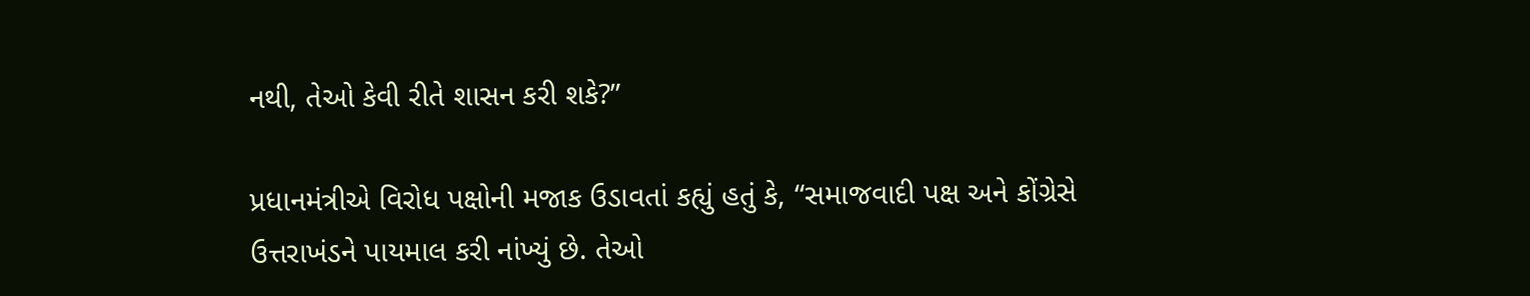નથી, તેઓ કેવી રીતે શાસન કરી શકે?”

પ્રધાનમંત્રીએ વિરોધ પક્ષોની મજાક ઉડાવતાં કહ્યું હતું કે, “સમાજવાદી પક્ષ અને કોંગ્રેસે ઉત્તરાખંડને પાયમાલ કરી નાંખ્યું છે. તેઓ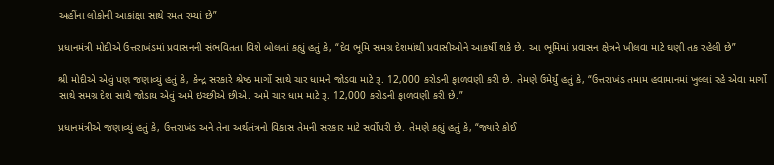અહીંના લોકોની આકાંક્ષા સાથે રમત રમ્યાં છે”

પ્રધાનમંત્રી મોદીએ ઉત્તરાખંડમાં પ્રવાસનની સંભવિતતા વિશે બોલતાં કહ્યું હતું કે, “દેવ ભૂમિ સમગ્ર દેશમાંથી પ્રવાસીઓને આકર્ષી શકે છે. આ ભૂમિમાં પ્રવાસન ક્ષેત્રને ખીલવા માટે ઘણી તક રહેલી છે”

શ્રી મોદીએ એવું પણ જણાવ્યું હતું કે, કેન્દ્ર સરકારે શ્રેષ્ઠ માર્ગો સાથે ચાર ધામને જોડવા માટે રૂ. 12,000 કરોડની ફાળવણી કરી છે. તેમણે ઉમેર્યું હતું કે, “ઉત્તરાખંડ તમામ હવામાનમાં ખુલ્લાં રહે એવા માર્ગો સાથે સમગ્ર દેશ સાથે જોડાય એવું અમે ઇચ્છીએ છીએ. અમે ચાર ધામ માટે રૂ. 12,000 કરોડની ફાળવણી કરી છે.”

પ્રધાનમંત્રીએ જણાવ્યું હતું કે, ઉત્તરાખંડ અને તેના અર્થતંત્રનો વિકાસ તેમની સરકાર માટે સર્વોપરી છે. તેમણે કહ્યું હતું કે, “જ્યારે કોઈ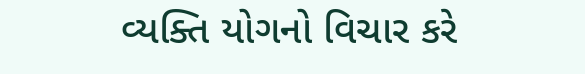વ્યક્તિ યોગનો વિચાર કરે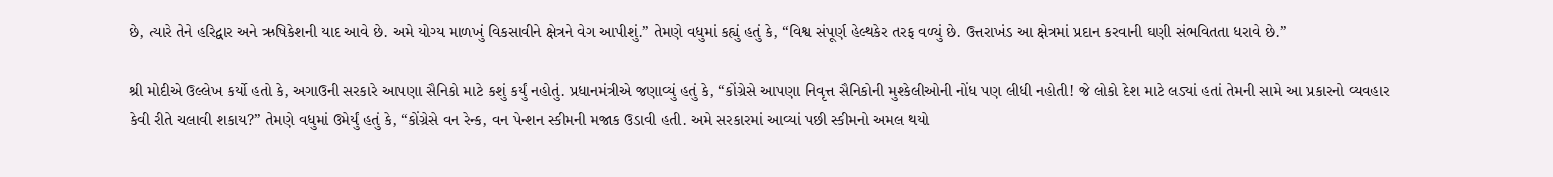છે, ત્યારે તેને હરિદ્વાર અને ઋષિકેશની યાદ આવે છે. અમે યોગ્ય માળખું વિકસાવીને ક્ષેત્રને વેગ આપીશું.” તેમણે વધુમાં કહ્યું હતું કે, “વિશ્વ સંપૂર્ણ હેલ્થકેર તરફ વળ્યું છે. ઉત્તરાખંડ આ ક્ષેત્રમાં પ્રદાન કરવાની ઘણી સંભવિતતા ધરાવે છે.”

શ્રી મોદીએ ઉલ્લેખ કર્યો હતો કે, અગાઉની સરકારે આપણા સૈનિકો માટે કશું કર્યું નહોતું. પ્રધાનમંત્રીએ જણાવ્યું હતું કે, “કોંગ્રેસે આપણા નિવૃત્ત સૈનિકોની મુશ્કેલીઓની નોંધ પણ લીધી નહોતી! જે લોકો દેશ માટે લડ્યાં હતાં તેમની સામે આ પ્રકારનો વ્યવહાર કેવી રીતે ચલાવી શકાય?” તેમણે વધુમાં ઉમેર્યું હતું કે, “કોંગ્રેસે વન રેન્ક, વન પેન્શન સ્કીમની મજાક ઉડાવી હતી. અમે સરકારમાં આવ્યાં પછી સ્કીમનો અમલ થયો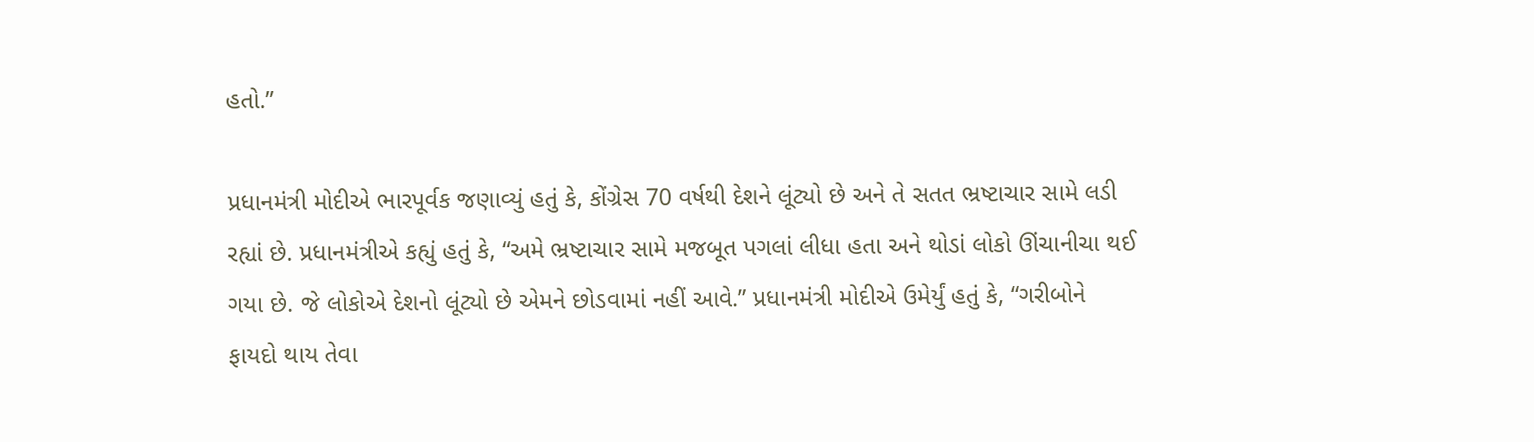હતો.”

પ્રધાનમંત્રી મોદીએ ભારપૂર્વક જણાવ્યું હતું કે, કોંગ્રેસ 70 વર્ષથી દેશને લૂંટ્યો છે અને તે સતત ભ્રષ્ટાચાર સામે લડી રહ્યાં છે. પ્રધાનમંત્રીએ કહ્યું હતું કે, “અમે ભ્રષ્ટાચાર સામે મજબૂત પગલાં લીધા હતા અને થોડાં લોકો ઊંચાનીચા થઈ ગયા છે. જે લોકોએ દેશનો લૂંટ્યો છે એમને છોડવામાં નહીં આવે.” પ્રધાનમંત્રી મોદીએ ઉમેર્યું હતું કે, “ગરીબોને ફાયદો થાય તેવા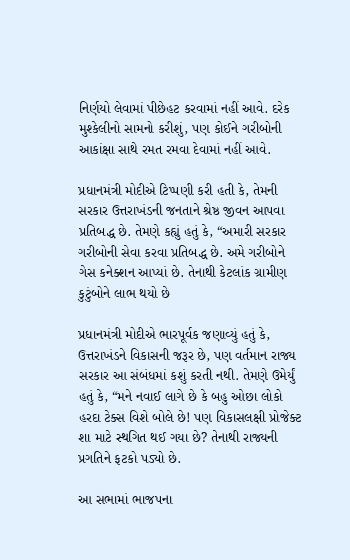નિર્ણયો લેવામાં પીછેહટ કરવામાં નહીં આવે. દરેક મુશ્કેલીનો સામનો કરીશું, પણ કોઈને ગરીબોની આકાંક્ષા સાથે રમત રમવા દેવામાં નહીં આવે.

પ્રધાનમંત્રી મોદીએ ટિપ્પણી કરી હતી કે, તેમની સરકાર ઉત્તરાખંડની જનતાને શ્રેષ્ઠ જીવન આપવા પ્રતિબદ્ધ છે. તેમણે કહ્યું હતું કે, “અમારી સરકાર ગરીબોની સેવા કરવા પ્રતિબદ્ધ છે. અમે ગરીબોને ગેસ કનેક્શન આપ્યાં છે. તેનાથી કેટલાંક ગ્રામીણ કુટુંબોને લાભ થયો છે

પ્રધાનમંત્રી મોદીએ ભારપૂર્વક જણાવ્યું હતું કે, ઉત્તરાખંડને વિકાસની જરૂર છે, પણ વર્તમાન રાજ્ય સરકાર આ સંબંધમાં કશું કરતી નથી. તેમણે ઉમેર્યું હતું કે, “મને નવાઈ લાગે છે કે બહુ ઓછા લોકો હરદા ટેક્સ વિશે બોલે છે! પણ વિકાસલક્ષી પ્રોજેક્ટ શા માટે સ્થગિત થઈ ગયા છે? તેનાથી રાજ્યની પ્રગતિને ફટકો પડ્યો છે.

આ સભામાં ભાજપના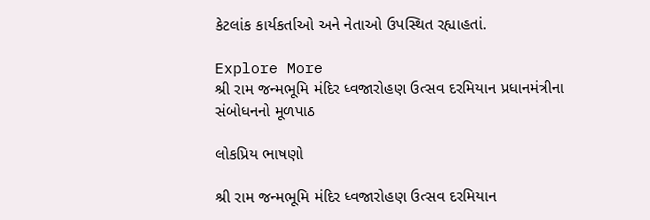કેટલાંક કાર્યકર્તાઓ અને નેતાઓ ઉપસ્થિત રહ્યાહતાં.

Explore More
શ્રી રામ જન્મભૂમિ મંદિર ધ્વજારોહણ ઉત્સવ દરમિયાન પ્રધાનમંત્રીના સંબોધનનો મૂળપાઠ

લોકપ્રિય ભાષણો

શ્રી રામ જન્મભૂમિ મંદિર ધ્વજારોહણ ઉત્સવ દરમિયાન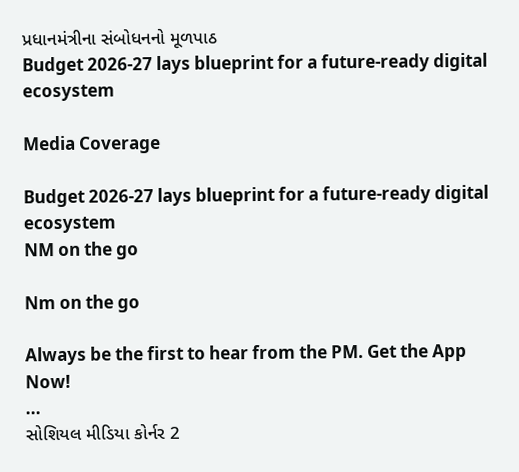પ્રધાનમંત્રીના સંબોધનનો મૂળપાઠ
Budget 2026-27 lays blueprint for a future-ready digital ecosystem

Media Coverage

Budget 2026-27 lays blueprint for a future-ready digital ecosystem
NM on the go

Nm on the go

Always be the first to hear from the PM. Get the App Now!
...
સોશિયલ મીડિયા કોર્નર 2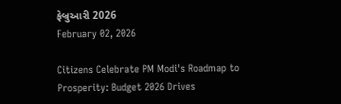ફેબ્રુઆરી 2026
February 02, 2026

Citizens Celebrate PM Modi's Roadmap to Prosperity: Budget 2026 Drives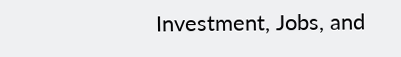Investment, Jobs, and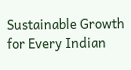Sustainable Growth for Every Indian